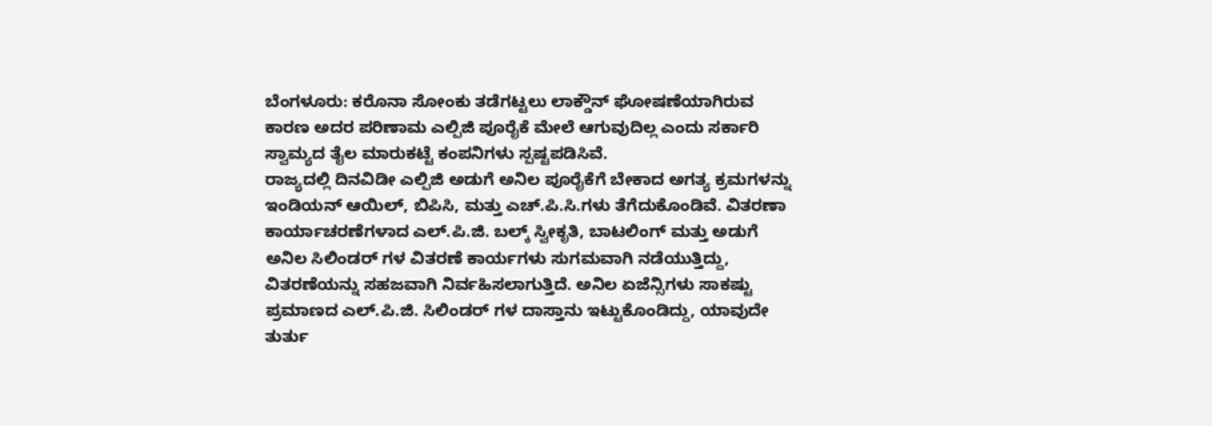ಬೆಂಗಳೂರು: ಕರೊನಾ ಸೋಂಕು ತಡೆಗಟ್ಟಲು ಲಾಕ್ಡೌನ್ ಘೋಷಣೆಯಾಗಿರುವ ಕಾರಣ ಅದರ ಪರಿಣಾಮ ಎಲ್ಪಿಜಿ ಪೂರೈಕೆ ಮೇಲೆ ಆಗುವುದಿಲ್ಲ ಎಂದು ಸರ್ಕಾರಿ ಸ್ವಾಮ್ಯದ ತೈಲ ಮಾರುಕಟ್ಟೆ ಕಂಪನಿಗಳು ಸ್ಪಷ್ಟಪಡಿಸಿವೆ.
ರಾಜ್ಯದಲ್ಲಿ ದಿನವಿಡೀ ಎಲ್ಪಿಜಿ ಅಡುಗೆ ಅನಿಲ ಪೂರೈಕೆಗೆ ಬೇಕಾದ ಅಗತ್ಯ ಕ್ರಮಗಳನ್ನು ಇಂಡಿಯನ್ ಆಯಿಲ್, ಬಿಪಿಸಿ, ಮತ್ತು ಎಚ್.ಪಿ.ಸಿ.ಗಳು ತೆಗೆದುಕೊಂಡಿವೆ. ವಿತರಣಾ ಕಾರ್ಯಾಚರಣೆಗಳಾದ ಎಲ್.ಪಿ.ಜಿ. ಬಲ್ಕ್ ಸ್ವೀಕೃತಿ, ಬಾಟಲಿಂಗ್ ಮತ್ತು ಅಡುಗೆ ಅನಿಲ ಸಿಲಿಂಡರ್ ಗಳ ವಿತರಣೆ ಕಾರ್ಯಗಳು ಸುಗಮವಾಗಿ ನಡೆಯುತ್ತಿದ್ದು, ವಿತರಣೆಯನ್ನು ಸಹಜವಾಗಿ ನಿರ್ವಹಿಸಲಾಗುತ್ತಿದೆ. ಅನಿಲ ಏಜೆನ್ಸಿಗಳು ಸಾಕಷ್ಟು ಪ್ರಮಾಣದ ಎಲ್.ಪಿ.ಜಿ. ಸಿಲಿಂಡರ್ ಗಳ ದಾಸ್ತಾನು ಇಟ್ಟುಕೊಂಡಿದ್ದು, ಯಾವುದೇ ತುರ್ತು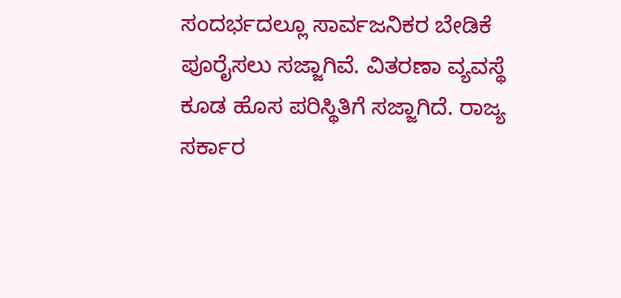ಸಂದರ್ಭದಲ್ಲೂ ಸಾರ್ವಜನಿಕರ ಬೇಡಿಕೆ ಪೂರೈಸಲು ಸಜ್ಜಾಗಿವೆ. ವಿತರಣಾ ವ್ಯವಸ್ಥೆ ಕೂಡ ಹೊಸ ಪರಿಸ್ಥಿತಿಗೆ ಸಜ್ಜಾಗಿದೆ. ರಾಜ್ಯ ಸರ್ಕಾರ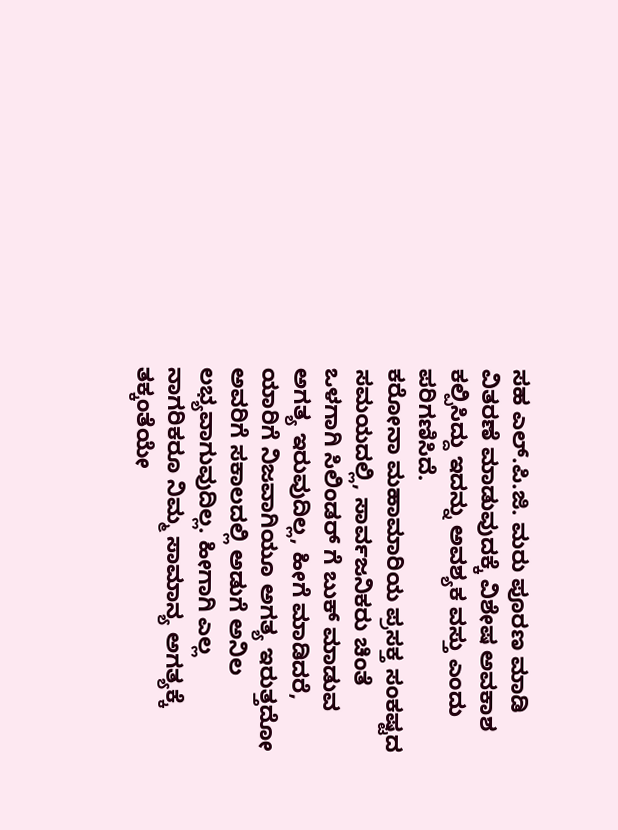ಸಹ ಎಲ್.ಪಿ.ಜಿ. ಮರು ಪೂರಣ ಮಾಡಿ ವಿತರಣೆ ಮಾಡುವುದಕ್ಕೆ ವಿಶೇಷ ಅವಕಾಶ ಕಲ್ಪಿಸಿದ್ದು ಇದನ್ನು ಅವಶ್ಯಕ ವಸ್ತು ಎಂದು ಪರಿಗಣಿಸಿದೆ.
ಕರೋನಾ ಮಹಾಮಾರಿಯ ಪ್ರಸಕ್ತ ಸಂಕಷ್ಟದ ಸಮಯದಲ್ಲಿ, ಸಾರ್ವಜನಿಕರು ಚಿಂತೆ ಒಳಗಾಗಿ ಸಿಲಿಂಡರ್ ಗೆ ಬುಕ್ ಮಾಡುವ ಅಗತ್ಯ ಇರುವುದಿಲ್ಲ, ಹೀಗೆ ಮಾಡಿದರೆ, ಯಾರಿಗೆ ನಿಜವಾಗಿಯೂ ಅಗತ್ಯ ಇರುತ್ತದೋ ಅವರಿಗೆ ಸಕಾಲದಲ್ಲಿ ಅಡುಗೆ ಅನಿಲ ಲಭ್ಯವಾಗುವುದಿಲ್ಲ. ಹೀಗಾಗಿ ಎಲ್ಲ ನಾಗರಿಕರೂ ನಿಮ್ಮ ಸಾಮಾನ್ಯ ಅಗತ್ಯಕ್ಕೆ ತಕ್ಕಂತೆಯೇ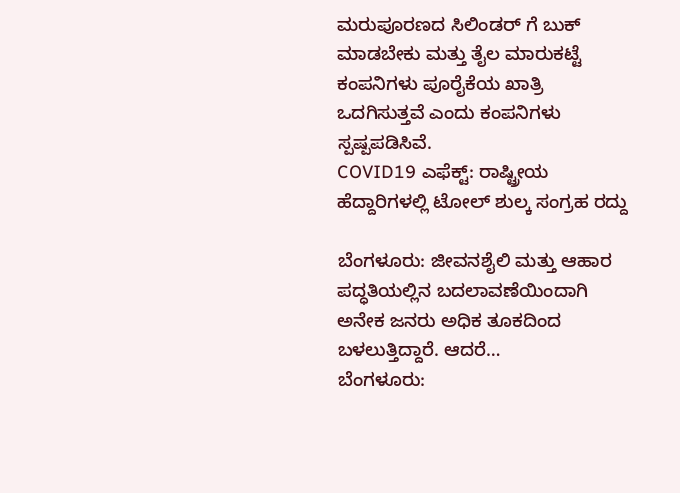ಮರುಪೂರಣದ ಸಿಲಿಂಡರ್ ಗೆ ಬುಕ್ ಮಾಡಬೇಕು ಮತ್ತು ತೈಲ ಮಾರುಕಟ್ಟೆ ಕಂಪನಿಗಳು ಪೂರೈಕೆಯ ಖಾತ್ರಿ ಒದಗಿಸುತ್ತವೆ ಎಂದು ಕಂಪನಿಗಳು ಸ್ಪಷ್ಪಪಡಿಸಿವೆ.
COVID19 ಎಫೆಕ್ಟ್: ರಾಷ್ಟ್ರೀಯ ಹೆದ್ದಾರಿಗಳಲ್ಲಿ ಟೋಲ್ ಶುಲ್ಕ ಸಂಗ್ರಹ ರದ್ದು

ಬೆಂಗಳೂರು: ಜೀವನಶೈಲಿ ಮತ್ತು ಆಹಾರ ಪದ್ಧತಿಯಲ್ಲಿನ ಬದಲಾವಣೆಯಿಂದಾಗಿ ಅನೇಕ ಜನರು ಅಧಿಕ ತೂಕದಿಂದ ಬಳಲುತ್ತಿದ್ದಾರೆ. ಆದರೆ…
ಬೆಂಗಳೂರು: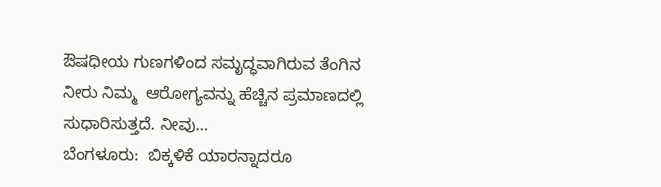ಔಷಧೀಯ ಗುಣಗಳಿಂದ ಸಮೃದ್ಧವಾಗಿರುವ ತೆಂಗಿನ ನೀರು ನಿಮ್ಮ  ಆರೋಗ್ಯವನ್ನು ಹೆಚ್ಚಿನ ಪ್ರಮಾಣದಲ್ಲಿ ಸುಧಾರಿಸುತ್ತದೆ. ನೀವು…
ಬೆಂಗಳೂರು:  ಬಿಕ್ಕಳಿಕೆ ಯಾರನ್ನಾದರೂ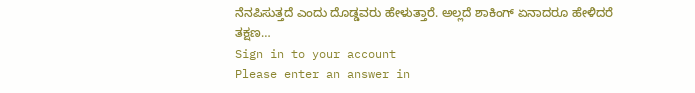ನೆನಪಿಸುತ್ತದೆ ಎಂದು ದೊಡ್ಡವರು ಹೇಳುತ್ತಾರೆ. ಅಲ್ಲದೆ ಶಾಕಿಂಗ್ ಏನಾದರೂ ಹೇಳಿದರೆ ತಕ್ಷಣ…
Sign in to your account
Please enter an answer in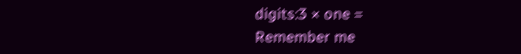digits:3 × one =
Remember me